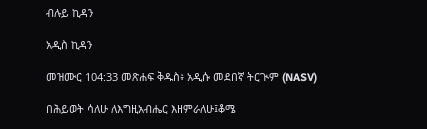ብሉይ ኪዳን

አዲስ ኪዳን

መዝሙር 104:33 መጽሐፍ ቅዱስ፥ አዲሱ መደበኛ ትርጒም (NASV)

በሕይወት ሳለሁ ለእግዚአብሔር እዘምራለሁ፤ቆሜ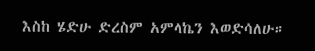እስከ ሄድሁ ድረስም አምላኬን እወድሳለሁ።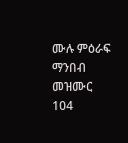ሙሉ ምዕራፍ ማንበብ መዝሙር 104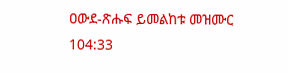ዐውደ-ጽሑፍ ይመልከቱ መዝሙር 104:33